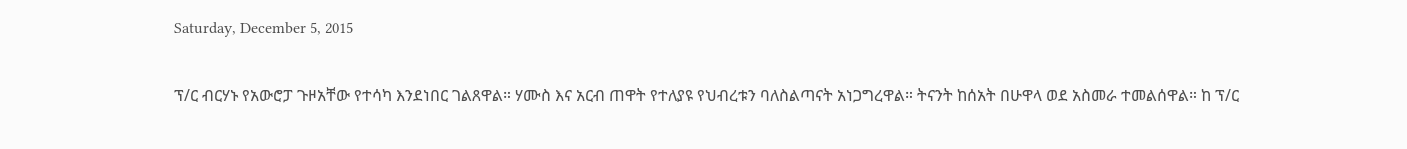Saturday, December 5, 2015

ፕ/ር ብርሃኑ የአውሮፓ ጉዞአቸው የተሳካ እንደነበር ገልጸዋል። ሃሙስ እና አርብ ጠዋት የተለያዩ የህብረቱን ባለስልጣናት አነጋግረዋል። ትናንት ከሰአት በሁዋላ ወደ አስመራ ተመልሰዋል። ከ ፕ/ር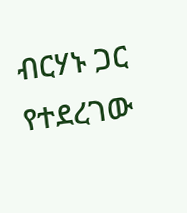ብርሃኑ ጋር የተደረገው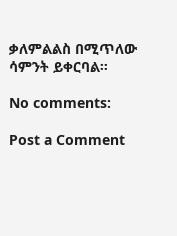ቃለምልልስ በሚጥለው ሳምንት ይቀርባል።

No comments:

Post a Comment